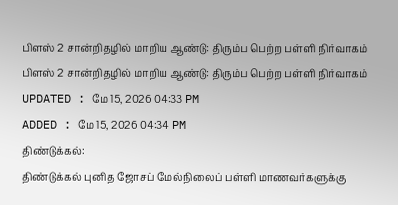பிளஸ் 2 சான்றிதழில் மாறிய ஆண்டு: திரும்ப பெற்ற பள்ளி நிர்வாகம்
பிளஸ் 2 சான்றிதழில் மாறிய ஆண்டு: திரும்ப பெற்ற பள்ளி நிர்வாகம்
UPDATED : மே 15, 2026 04:33 PM
ADDED : மே 15, 2026 04:34 PM
திண்டுக்கல்:
திண்டுக்கல் புனித ஜோசப் மேல்நிலைப் பள்ளி மாணவர்களுக்கு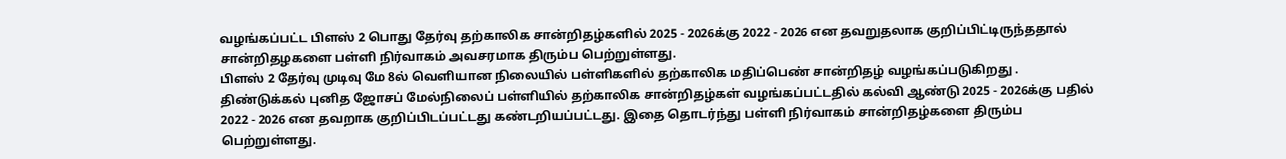வழங்கப்பட்ட பிளஸ் 2 பொது தேர்வு தற்காலிக சான்றிதழ்களில் 2025 - 2026க்கு 2022 - 2026 என தவறுதலாக குறிப்பிட்டிருந்ததால் சான்றிதழகளை பள்ளி நிர்வாகம் அவசரமாக திரும்ப பெற்றுள்ளது.
பிளஸ் 2 தேர்வு முடிவு மே 8ல் வெளியான நிலையில் பள்ளிகளில் தற்காலிக மதிப்பெண் சான்றிதழ் வழங்கப்படுகிறது . திண்டுக்கல் புனித ஜோசப் மேல்நிலைப் பள்ளியில் தற்காலிக சான்றிதழ்கள் வழங்கப்பட்டதில் கல்வி ஆண்டு 2025 - 2026க்கு பதில் 2022 - 2026 என தவறாக குறிப்பிடப்பட்டது கண்டறியப்பட்டது. இதை தொடர்ந்து பள்ளி நிர்வாகம் சான்றிதழ்களை திரும்ப பெற்றுள்ளது.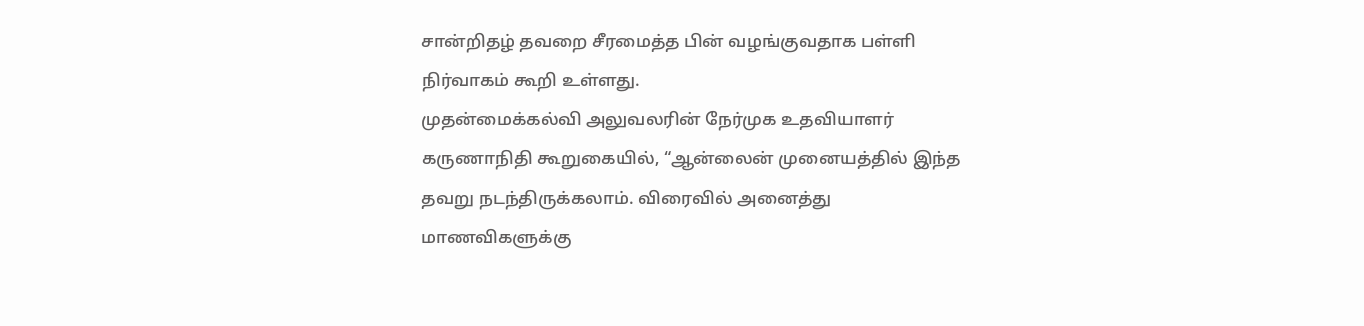சான்றிதழ் தவறை சீரமைத்த பின் வழங்குவதாக பள்ளி நிர்வாகம் கூறி உள்ளது.
முதன்மைக்கல்வி அலுவலரின் நேர்முக உதவியாளர் கருணாநிதி கூறுகையில், “ஆன்லைன் முனையத்தில் இந்த தவறு நடந்திருக்கலாம். விரைவில் அனைத்து மாணவிகளுக்கு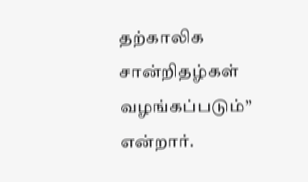தற்காலிக சான்றிதழ்கள் வழங்கப்படும்” என்றார்.